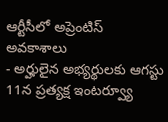ఆర్టీసీలో అప్రెంటిస్ అవకాశాలు
- అర్హులైన అభ్యర్థులకు ఆగస్టు 11న ప్రత్యక్ష ఇంటర్వ్యూ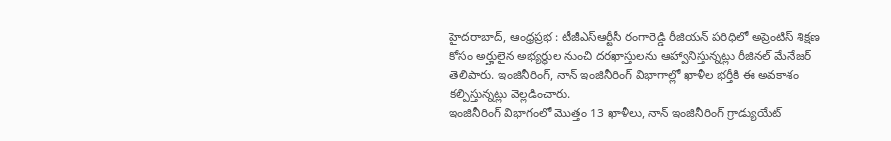హైదరాబాద్, ఆంధ్రప్రభ : టీజీఎస్ఆర్టీసీ రంగారెడ్డి రీజియన్ పరిధిలో అప్రెంటిస్ శిక్షణ కోసం అర్హులైన అభ్యర్థుల నుంచి దరఖాస్తులను ఆహ్వానిస్తున్నట్లు రీజినల్ మేనేజర్ తెలిపారు. ఇంజినీరింగ్, నాన్ ఇంజినీరింగ్ విభాగాల్లో ఖాళీల భర్తీకి ఈ అవకాశం కల్పిస్తున్నట్లు వెల్లడించారు.
ఇంజినీరింగ్ విభాగంలో మొత్తం 13 ఖాళీలు, నాన్ ఇంజినీరింగ్ గ్రాడ్యుయేట్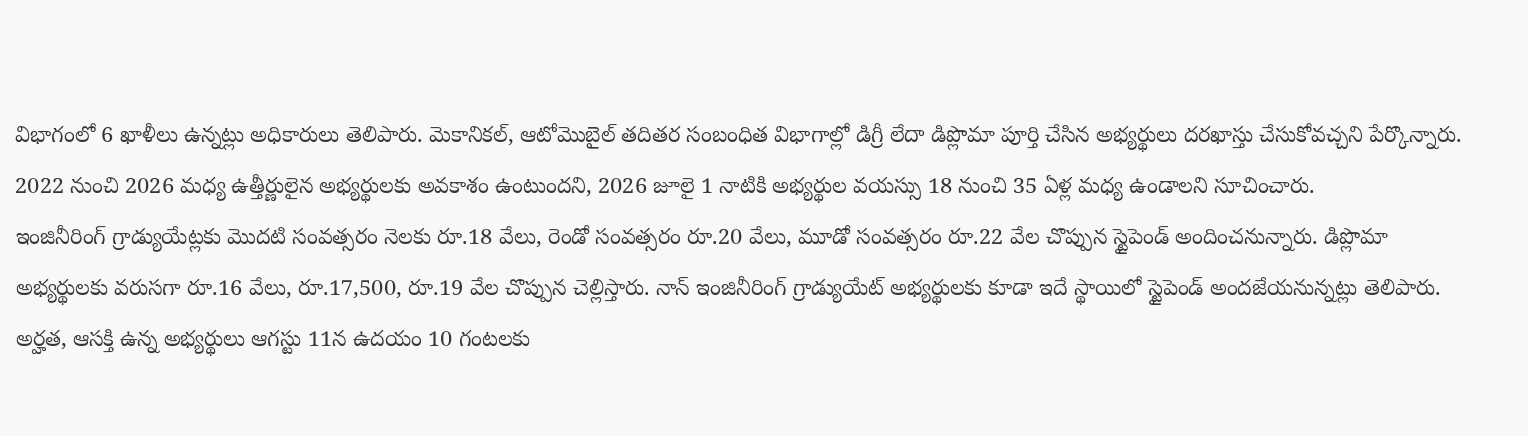విభాగంలో 6 ఖాళీలు ఉన్నట్లు అధికారులు తెలిపారు. మెకానికల్, ఆటోమొబైల్ తదితర సంబంధిత విభాగాల్లో డిగ్రీ లేదా డిప్లొమా పూర్తి చేసిన అభ్యర్థులు దరఖాస్తు చేసుకోవచ్చని పేర్కొన్నారు.
2022 నుంచి 2026 మధ్య ఉత్తీర్ణులైన అభ్యర్థులకు అవకాశం ఉంటుందని, 2026 జూలై 1 నాటికి అభ్యర్థుల వయస్సు 18 నుంచి 35 ఏళ్ల మధ్య ఉండాలని సూచించారు.
ఇంజినీరింగ్ గ్రాడ్యుయేట్లకు మొదటి సంవత్సరం నెలకు రూ.18 వేలు, రెండో సంవత్సరం రూ.20 వేలు, మూడో సంవత్సరం రూ.22 వేల చొప్పున స్టైపెండ్ అందించనున్నారు. డిప్లొమా అభ్యర్థులకు వరుసగా రూ.16 వేలు, రూ.17,500, రూ.19 వేల చొప్పున చెల్లిస్తారు. నాన్ ఇంజినీరింగ్ గ్రాడ్యుయేట్ అభ్యర్థులకు కూడా ఇదే స్థాయిలో స్టైపెండ్ అందజేయనున్నట్లు తెలిపారు.
అర్హత, ఆసక్తి ఉన్న అభ్యర్థులు ఆగస్టు 11న ఉదయం 10 గంటలకు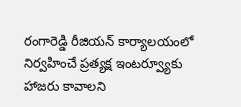రంగారెడ్డి రీజియన్ కార్యాలయంలో నిర్వహించే ప్రత్యక్ష ఇంటర్వ్యూకు హాజరు కావాలని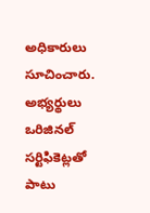అధికారులు సూచించారు. అభ్యర్థులు ఒరిజినల్ సర్టిఫికెట్లతో పాటు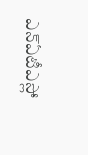ఎన్ఏటీఎస్లో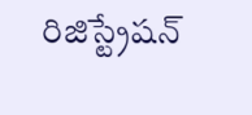రిజిస్ట్రేషన్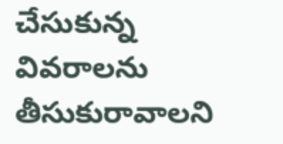చేసుకున్న వివరాలను తీసుకురావాలని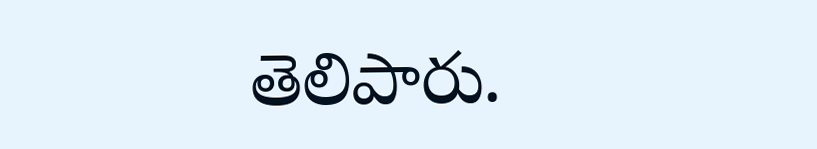తెలిపారు.